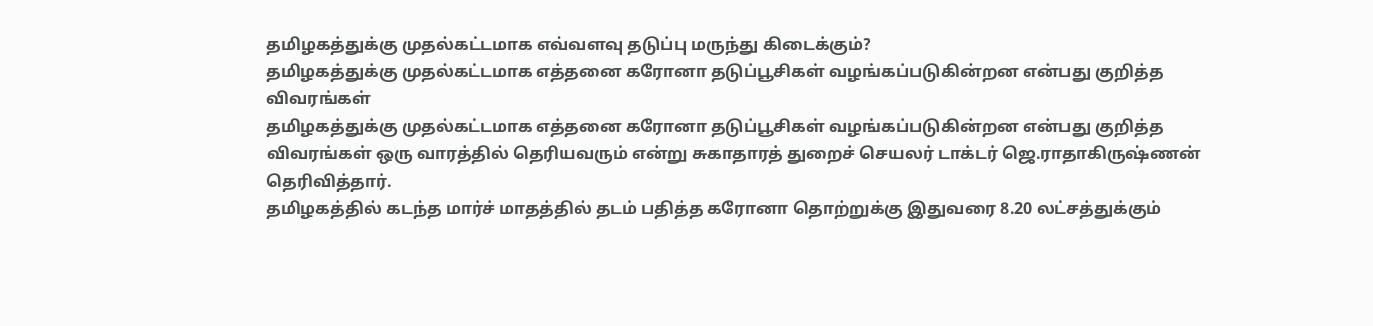தமிழகத்துக்கு முதல்கட்டமாக எவ்வளவு தடுப்பு மருந்து கிடைக்கும்?
தமிழகத்துக்கு முதல்கட்டமாக எத்தனை கரோனா தடுப்பூசிகள் வழங்கப்படுகின்றன என்பது குறித்த விவரங்கள்
தமிழகத்துக்கு முதல்கட்டமாக எத்தனை கரோனா தடுப்பூசிகள் வழங்கப்படுகின்றன என்பது குறித்த விவரங்கள் ஒரு வாரத்தில் தெரியவரும் என்று சுகாதாரத் துறைச் செயலர் டாக்டர் ஜெ.ராதாகிருஷ்ணன் தெரிவித்தார்.
தமிழகத்தில் கடந்த மார்ச் மாதத்தில் தடம் பதித்த கரோனா தொற்றுக்கு இதுவரை 8.20 லட்சத்துக்கும்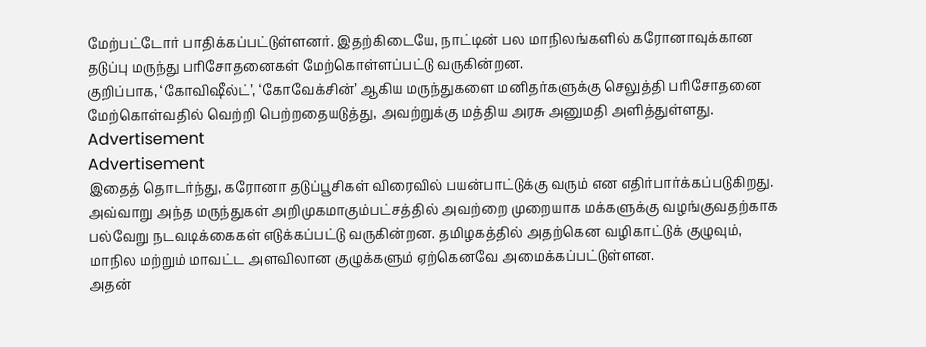மேற்பட்டோர் பாதிக்கப்பட்டுள்ளனர். இதற்கிடையே, நாட்டின் பல மாநிலங்களில் கரோனாவுக்கான தடுப்பு மருந்து பரிசோதனைகள் மேற்கொள்ளப்பட்டு வருகின்றன.
குறிப்பாக, ‘கோவிஷீல்ட்’, ‘கோவேக்சின்’ ஆகிய மருந்துகளை மனிதர்களுக்கு செலுத்தி பரிசோதனை மேற்கொள்வதில் வெற்றி பெற்றதையடுத்து, அவற்றுக்கு மத்திய அரசு அனுமதி அளித்துள்ளது.
Advertisement
Advertisement
இதைத் தொடர்ந்து, கரோனா தடுப்பூசிகள் விரைவில் பயன்பாட்டுக்கு வரும் என எதிர்பார்க்கப்படுகிறது. அவ்வாறு அந்த மருந்துகள் அறிமுகமாகும்பட்சத்தில் அவற்றை முறையாக மக்களுக்கு வழங்குவதற்காக பல்வேறு நடவடிக்கைகள் எடுக்கப்பட்டு வருகின்றன. தமிழகத்தில் அதற்கென வழிகாட்டுக் குழுவும், மாநில மற்றும் மாவட்ட அளவிலான குழுக்களும் ஏற்கெனவே அமைக்கப்பட்டுள்ளன.
அதன்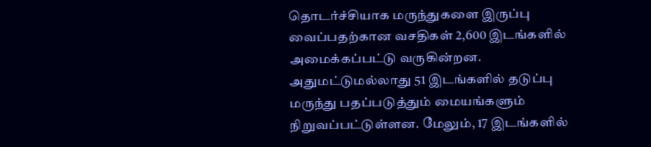தொடர்ச்சியாக மருந்துகளை இருப்பு வைப்பதற்கான வசதிகள் 2,600 இடங்களில் அமைக்கப்பட்டு வருகின்றன. அதுமட்டுமல்லாது 51 இடங்களில் தடுப்பு மருந்து பதப்படுத்தும் மையங்களும் நிறுவப்பட்டுள்ளன. மேலும், 17 இடங்களில்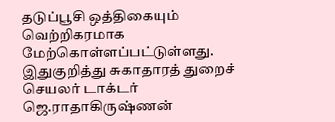தடுப்பூசி ஒத்திகையும் வெற்றிகரமாக மேற்கொள்ளப்பட்டுள்ளது.
இதுகுறித்து சுகாதாரத் துறைச் செயலர் டாக்டர் ஜெ.ராதாகிருஷ்ணன்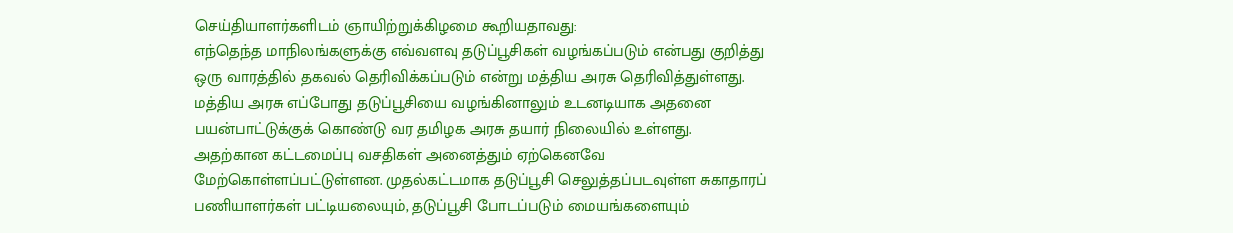செய்தியாளர்களிடம் ஞாயிற்றுக்கிழமை கூறியதாவது:
எந்தெந்த மாநிலங்களுக்கு எவ்வளவு தடுப்பூசிகள் வழங்கப்படும் என்பது குறித்து ஒரு வாரத்தில் தகவல் தெரிவிக்கப்படும் என்று மத்திய அரசு தெரிவித்துள்ளது. மத்திய அரசு எப்போது தடுப்பூசியை வழங்கினாலும் உடனடியாக அதனை பயன்பாட்டுக்குக் கொண்டு வர தமிழக அரசு தயார் நிலையில் உள்ளது.
அதற்கான கட்டமைப்பு வசதிகள் அனைத்தும் ஏற்கெனவே மேற்கொள்ளப்பட்டுள்ளன. முதல்கட்டமாக தடுப்பூசி செலுத்தப்படவுள்ள சுகாதாரப் பணியாளர்கள் பட்டியலையும், தடுப்பூசி போடப்படும் மையங்களையும்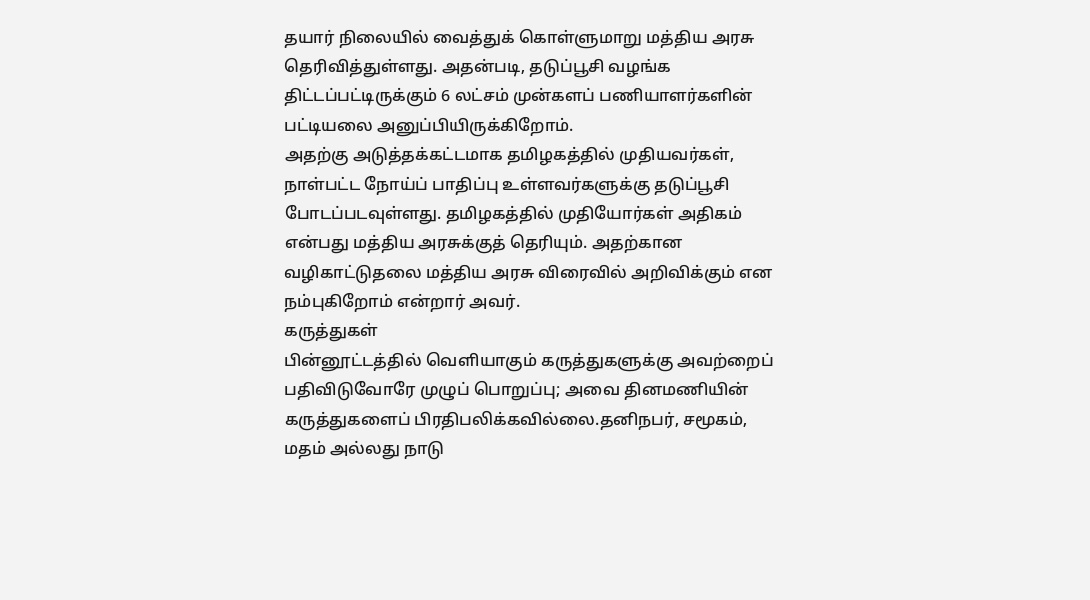தயார் நிலையில் வைத்துக் கொள்ளுமாறு மத்திய அரசு தெரிவித்துள்ளது. அதன்படி, தடுப்பூசி வழங்க திட்டப்பட்டிருக்கும் 6 லட்சம் முன்களப் பணியாளர்களின் பட்டியலை அனுப்பியிருக்கிறோம்.
அதற்கு அடுத்தக்கட்டமாக தமிழகத்தில் முதியவர்கள், நாள்பட்ட நோய்ப் பாதிப்பு உள்ளவர்களுக்கு தடுப்பூசி போடப்படவுள்ளது. தமிழகத்தில் முதியோர்கள் அதிகம் என்பது மத்திய அரசுக்குத் தெரியும். அதற்கான வழிகாட்டுதலை மத்திய அரசு விரைவில் அறிவிக்கும் என நம்புகிறோம் என்றார் அவர்.
கருத்துகள்
பின்னூட்டத்தில் வெளியாகும் கருத்துகளுக்கு அவற்றைப் பதிவிடுவோரே முழுப் பொறுப்பு; அவை தினமணியின் கருத்துகளைப் பிரதிபலிக்கவில்லை.தனிநபர், சமூகம், மதம் அல்லது நாடு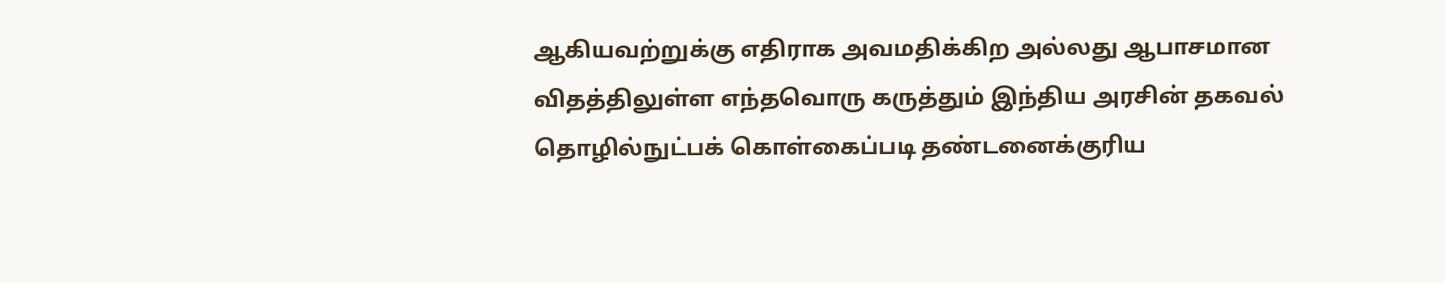ஆகியவற்றுக்கு எதிராக அவமதிக்கிற அல்லது ஆபாசமான விதத்திலுள்ள எந்தவொரு கருத்தும் இந்திய அரசின் தகவல் தொழில்நுட்பக் கொள்கைப்படி தண்டனைக்குரிய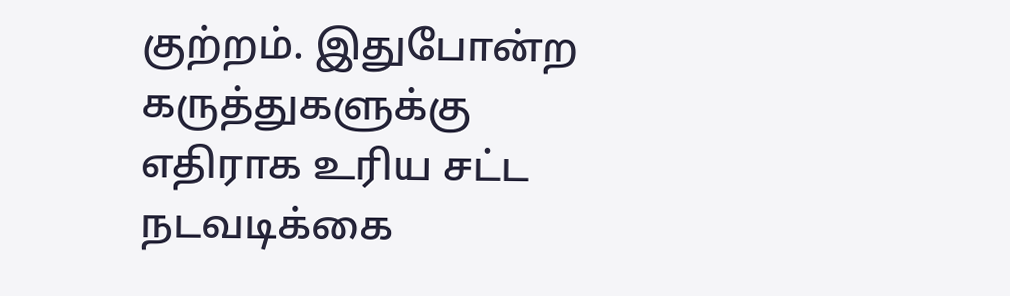குற்றம். இதுபோன்ற கருத்துகளுக்கு எதிராக உரிய சட்ட நடவடிக்கை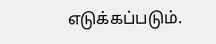எடுக்கப்படும்.